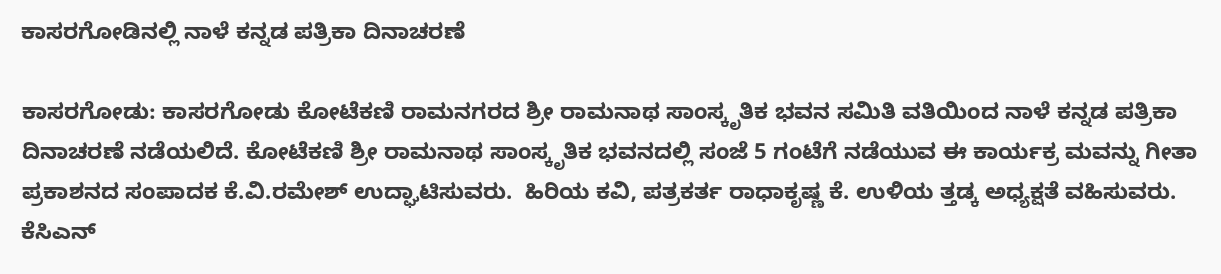ಕಾಸರಗೋಡಿನಲ್ಲಿ ನಾಳೆ ಕನ್ನಡ ಪತ್ರಿಕಾ ದಿನಾಚರಣೆ

ಕಾಸರಗೋಡು: ಕಾಸರಗೋಡು ಕೋಟೆಕಣಿ ರಾಮನಗರದ ಶ್ರೀ ರಾಮನಾಥ ಸಾಂಸ್ಕೃತಿಕ ಭವನ ಸಮಿತಿ ವತಿಯಿಂದ ನಾಳೆ ಕನ್ನಡ ಪತ್ರಿಕಾ ದಿನಾಚರಣೆ ನಡೆಯಲಿದೆ. ಕೋಟೆಕಣಿ ಶ್ರೀ ರಾಮನಾಥ ಸಾಂಸ್ಕೃತಿಕ ಭವನದಲ್ಲಿ ಸಂಜೆ 5 ಗಂಟೆಗೆ ನಡೆಯುವ ಈ ಕಾರ್ಯಕ್ರ ಮವನ್ನು ಗೀತಾ ಪ್ರಕಾಶನದ ಸಂಪಾದಕ ಕೆ.ವಿ.ರಮೇಶ್ ಉದ್ಘಾಟಿಸುವರು.  ಹಿರಿಯ ಕವಿ, ಪತ್ರಕರ್ತ ರಾಧಾಕೃಷ್ಣ ಕೆ. ಉಳಿಯ ತ್ತಡ್ಕ ಅಧ್ಯಕ್ಷತೆ ವಹಿಸುವರು. ಕೆಸಿಎನ್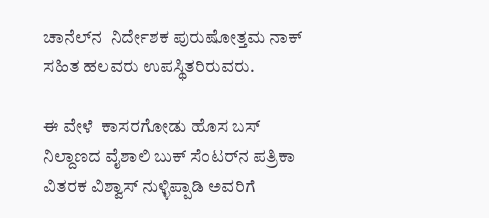ಚಾನೆಲ್‌ನ  ನಿರ್ದೇಶಕ ಪುರುಷೋತ್ತಮ ನಾಕ್ ಸಹಿತ ಹಲವರು ಉಪಸ್ಥಿತರಿರುವರು.

ಈ ವೇಳೆ  ಕಾಸರಗೋಡು ಹೊಸ ಬಸ್ ನಿಲ್ದಾಣದ ವೈಶಾಲಿ ಬುಕ್ ಸೆಂಟರ್‌ನ ಪತ್ರಿಕಾ ವಿತರಕ ವಿಶ್ವಾಸ್ ನುಳ್ಳಿಪ್ಪಾಡಿ ಅವರಿಗೆ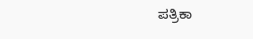ಪತ್ರಿಕಾ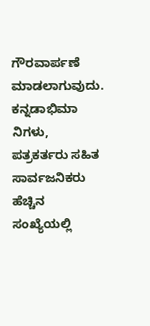ಗೌರವಾರ್ಪಣೆ ಮಾಡಲಾಗುವುದು. ಕನ್ನಡಾಭಿಮಾ ನಿಗಳು, ಪತ್ರಕರ್ತರು ಸಹಿತ ಸಾರ್ವಜನಿಕರು ಹೆಚ್ಚಿನ ಸಂಖ್ಯೆಯಲ್ಲಿ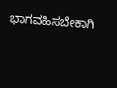ಭಾಗವಹಿಸಬೇಕಾಗಿ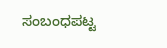ಸಂಬಂಧಪಟ್ಟ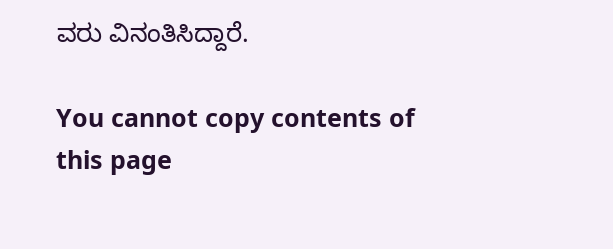ವರು ವಿನಂತಿಸಿದ್ದಾರೆ.

You cannot copy contents of this page